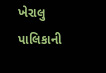ખેરાલુ પાલિકાની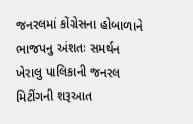જનરલમાં કોંગ્રેસના હોબાળાને ભાજપનુ અંશતઃ સમર્થન
ખેરાલુ પાલિકાની જનરલ મિટીંગની શરૂઆત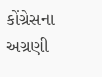કોંગ્રેસના અગ્રણી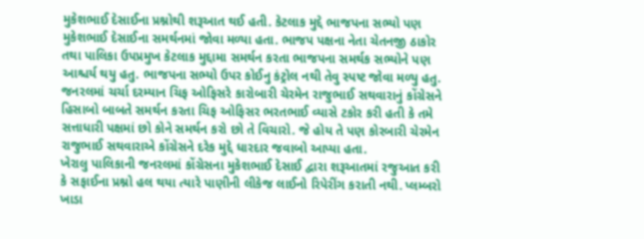મુકેશભાઈ દેસાઈના પ્રશ્નોથી શરૂઆત થઈ હતી. કેટલાક મુદ્દે ભાજપના સભ્યો પણ મુકેશભાઈ દેસાઈના સમર્થનમાં જોવા મળ્યા હતા. ભાજપ પક્ષના નેતા ચેતનજી ઠાકોર તથા પાલિકા ઉપપ્રમુખ કેટલાક મુદ્દામા સમર્થન કરતા ભાજપના સમર્થક સભ્યોને પણ આશ્ચર્ય થયુ હતુ. ભાજપના સભ્યો ઉપર કોઈનુ કંટ્રોલ નથી તેવુ સ્પષ્ટ જોવા મળ્યુ હતુ. જનરલમાં ચર્ચા દરમ્યાન ચિફ ઓફિસરે કારોબારી ચેરમેન રાજુભાઈ સથવારાનું કોંગ્રેસને હિસાબો બાબતે સમર્થન કરતા ચિફ ઓફિસર ભરતભાઈ વ્યાસે ટકોર કરી હતી કે તમે સત્તાધારી પક્ષમાં છો કોને સમર્થન કરો છો તે વિચારો. જે હોય તે પણ કોરબારી ચેરમેન રાજુભાઈ સથવારાએ કોંગ્રેસને દરેક મુદ્દે ધારદાર જવાબો આપ્યા હતા.
ખેરાલુ પાલિકાની જનરલમાં કોંગ્રેસના મુકેશભાઈ દેસાઈ દ્વારા શરૂઆતમાં રજુઆત કરી કે સફાઈના પ્રશ્નો હલ થયા ત્યારે પાણીની લીકેજ લાઈનો રિપેરીંગ કરાતી નથી. પ્લમ્બરો ખાડા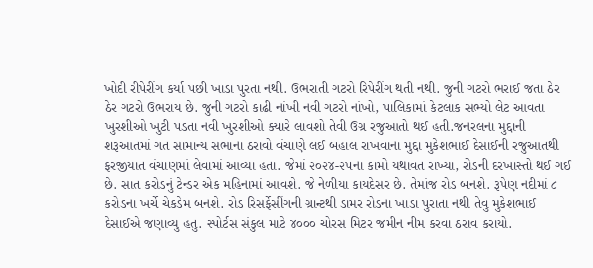ખોદી રીપેરીંગ કર્યા પછી ખાડા પુરતા નથી. ઉભરાતી ગટરો રિપેરીંગ થતી નથી. જુની ગટરો ભરાઈ જતા ઠેર ઠેર ગટરો ઉભરાય છે. જુની ગટરો કાઢી નાંખી નવી ગટરો નાંખો, પાલિકામાં કેટલાક સભ્યો લેટ આવતા ખુરશીઓ ખુટી પડતા નવી ખુરશીઓ ક્યારે લાવશો તેવી ઉગ્ર રજુઆતો થઈ હતી.જનરલના મુદ્દાની શરૂઆતમાં ગત સામાન્ય સભાના ઠરાવો વંચાણે લઈ બહાલ રાખવાના મુદ્દા મુકેશભાઈ દેસાઈની રજુઆતથી ફરજીયાત વંચાણમાં લેવામાં આવ્યા હતા. જેમાં ૨૦૨૪-૨૫ના કામો યથાવત રાખ્યા, રોડની દરખાસ્તો થઈ ગઈ છે. સાત કરોડનું ટેન્ડર એક મહિનામાં આવશે. જે નેળીયા કાયદેસર છે. તેમાંજ રોડ બનશે. રૂપેણ નદીમાં ૮ કરોડના ખર્ચે ચેકડેમ બનશે. રોડ રિસર્ફેસીંગની ગ્રાન્ટથી ડામર રોડના ખાડા પુરાતા નથી તેવુ મુકેશભાઈ દેસાઈએ જણાવ્યુ હતુ. સ્પોર્ટસ સંકુલ માટે ૪૦૦૦ ચોરસ મિટર જમીન નીમ કરવા ઠરાવ કરાયો.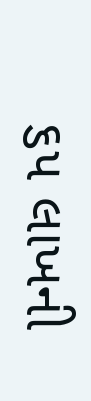૬૫ લાખની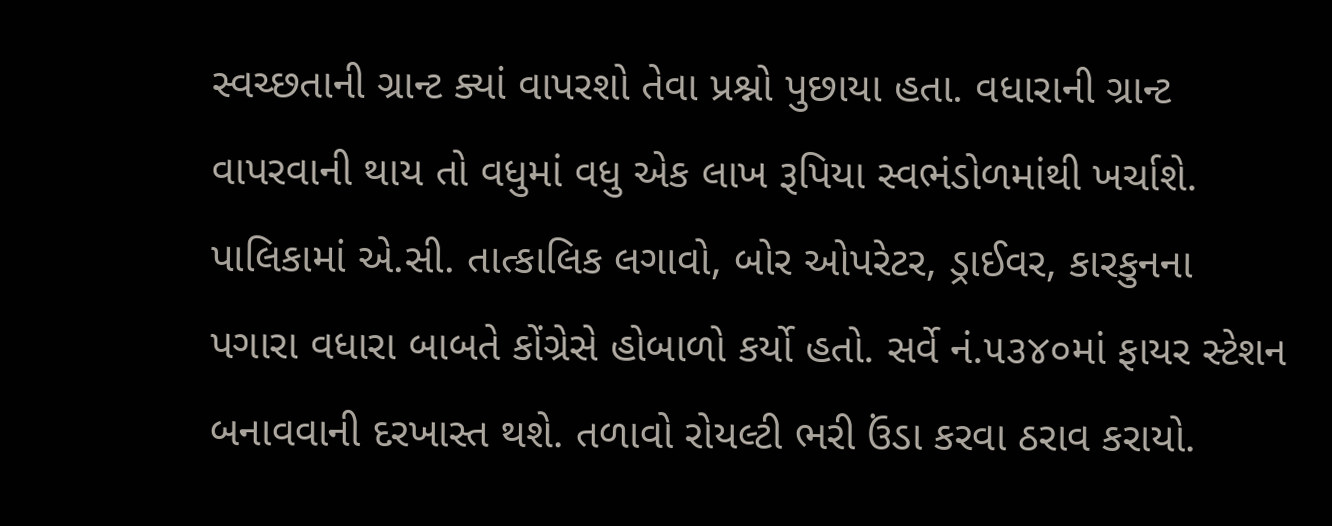સ્વચ્છતાની ગ્રાન્ટ ક્યાં વાપરશો તેવા પ્રશ્નો પુછાયા હતા. વધારાની ગ્રાન્ટ વાપરવાની થાય તો વધુમાં વધુ એક લાખ રૂપિયા સ્વભંડોળમાંથી ખર્ચાશે. પાલિકામાં એ.સી. તાત્કાલિક લગાવો, બોર ઓપરેટર, ડ્રાઈવર, કારકુનના પગારા વધારા બાબતે કોંગ્રેસે હોબાળો કર્યો હતો. સર્વે નં.૫૩૪૦માં ફાયર સ્ટેશન બનાવવાની દરખાસ્ત થશે. તળાવો રોયલ્ટી ભરી ઉંડા કરવા ઠરાવ કરાયો.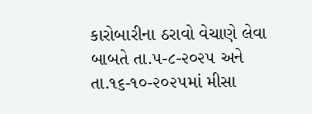કારોબારીના ઠરાવો વેચાણે લેવા બાબતે તા.૫-૮-૨૦૨૫ અને તા.૧૬-૧૦-૨૦૨૫માં મીસા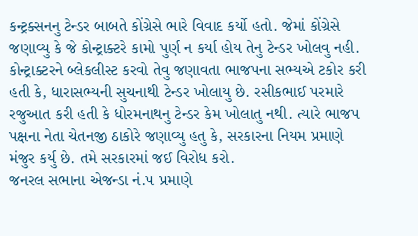કન્ટ્રક્સનનુ ટેન્ડર બાબતે કોંગ્રેસે ભારે વિવાદ કર્યો હતો. જેમાં કોંગ્રેસે જણાવ્યુ કે જે કોન્ટ્રાક્ટરે કામો પુર્ણ ન કર્યા હોય તેનુ ટેન્ડર ખોલવુ નહી. કોન્ટ્રાક્ટરને બ્લેકલીસ્ટ કરવો તેવુ જણાવતા ભાજપના સભ્યએ ટકોર કરી હતી કે, ધારાસભ્યની સુચનાથી ટેન્ડર ખોલાયુ છે. રસીકભાઈ પરમારે રજુઆત કરી હતી કે ધોરમનાથનુ ટેન્ડર કેમ ખોલાતુ નથી. ત્યારે ભાજપ પક્ષના નેતા ચેતનજી ઠાકોરે જણાવ્યુ હતુ કે, સરકારના નિયમ પ્રમાણે મંજુર કર્યુ છે. તમે સરકારમાં જઈ વિરોધ કરો.
જનરલ સભાના એજન્ડા નં.૫ પ્રમાણે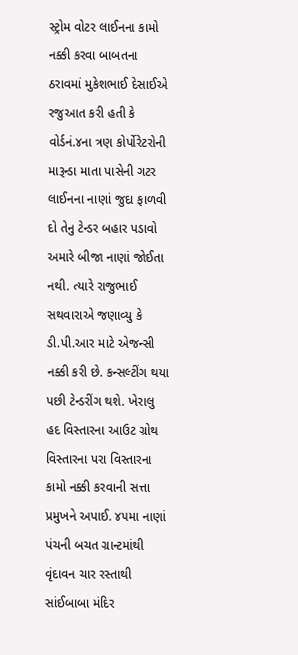સ્ટ્રોમ વોટર લાઈનના કામો નક્કી કરવા બાબતના ઠરાવમાં મુકેશભાઈ દેસાઈએ રજુઆત કરી હતી કે વોર્ડનં.૪ના ત્રણ કોર્પોરેટરોની મારૂન્ડા માતા પાસેની ગટર લાઈનના નાણાં જુદા ફાળવી દો તેનુ ટેન્ડર બહાર પડાવો અમારે બીજા નાણાં જોઈતા નથી. ત્યારે રાજુભાઈ સથવારાએ જણાવ્યુ કે ડી.પી.આર માટે એજન્સી નક્કી કરી છે. કન્સલ્ટીંગ થયા પછી ટેન્ડરીંગ થશે. ખેરાલુ હદ વિસ્તારના આઉટ ગ્રોથ વિસ્તારના પરા વિસ્તારના કામો નક્કી કરવાની સત્તા પ્રમુખને અપાઈ. ૪૫મા નાણાં પંચની બચત ગ્રાન્ટમાંથી વૃંદાવન ચાર રસ્તાથી સાંઈબાબા મંદિર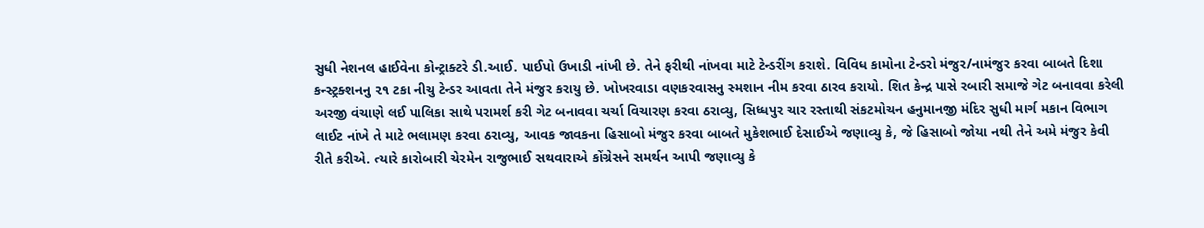સુધી નેશનલ હાઈવેના કોન્ટ્રાક્ટરે ડી.આઈ. પાઈપો ઉખાડી નાંખી છે. તેને ફરીથી નાંખવા માટે ટેન્ડરીંગ કરાશે. વિવિધ કામોના ટેન્ડરો મંજુર/નામંજુર કરવા બાબતે દિશા કન્સ્ટ્રક્શનનુ ૨૧ ટકા નીચુ ટેન્ડર આવતા તેને મંજુર કરાયુ છે. ખોખરવાડા વણકરવાસનુ સ્મશાન નીમ કરવા ઠારવ કરાયો. શિત કેન્દ્ર પાસે રબારી સમાજે ગેટ બનાવવા કરેલી અરજી વંચાણે લઈ પાલિકા સાથે પરામર્શ કરી ગેટ બનાવવા ચર્ચા વિચારણ કરવા ઠરાવ્યુ, સિધ્ધપુર ચાર રસ્તાથી સંકટમોચન હનુમાનજી મંદિર સુધી માર્ગ મકાન વિભાગ લાઈટ નાંખે તે માટે ભલામણ કરવા ઠરાવ્યુ, આવક જાવકના હિસાબો મંજુર કરવા બાબતે મુકેશભાઈ દેસાઈએ જણાવ્યુ કે, જે હિસાબો જોયા નથી તેને અમે મંજુર કેવી રીતે કરીએ. ત્યારે કારોબારી ચેરમેન રાજુભાઈ સથવારાએ કોંગ્રેસને સમર્થન આપી જણાવ્યુ કે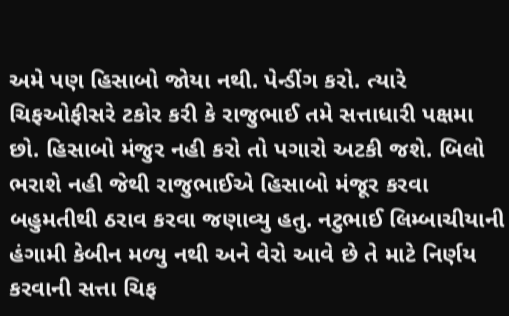અમે પણ હિસાબો જોયા નથી. પેન્ડીંગ કરો. ત્યારે ચિફઓફીસરે ટકોર કરી કે રાજુભાઈ તમે સત્તાધારી પક્ષમા છો. હિસાબો મંજુર નહી કરો તો પગારો અટકી જશે. બિલો ભરાશે નહી જેથી રાજુભાઈએ હિસાબો મંજૂર કરવા બહુમતીથી ઠરાવ કરવા જણાવ્યુ હતુ. નટુભાઈ લિમ્બાચીયાની હંગામી કેબીન મળ્યુ નથી અને વેરો આવે છે તે માટે નિર્ણય કરવાની સત્તા ચિફ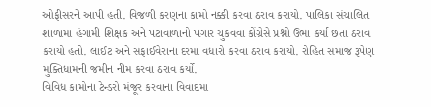ઓફીસરને આપી હતી. વિજળી કરણના કામો નક્કી કરવા ઠરાવ કરાયો. પાલિકા સંચાલિત શાળામા હંગામી શિક્ષક અને પટાવાળાનો પગાર ચુકવવા કોંગ્રેસે પ્રશ્નો ઉભા કર્યા છતા ઠરાવ કરાયો હતો. લાઈટ અને સફાઈવેરાના દરમા વધારો કરવા ઠરાવ કરાયો. રોહિત સમાજ રૂપેણ મુક્તિધામની જમીન નીમ કરવા ઠરાવ કર્યો.
વિવિધ કામોના ટેન્ડરો મંજૂર કરવાના વિવાદમા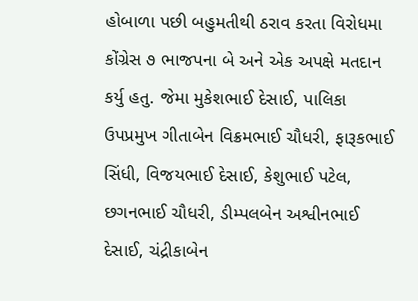હોબાળા પછી બહુમતીથી ઠરાવ કરતા વિરોધમા કોંગ્રેસ ૭ ભાજપના બે અને એક અપક્ષે મતદાન કર્યુ હતુ. જેમા મુકેશભાઈ દેસાઈ, પાલિકા ઉપપ્રમુખ ગીતાબેન વિક્રમભાઈ ચૌધરી, ફારૂકભાઈ સિંધી, વિજયભાઈ દેસાઈ, કેશુભાઈ પટેલ, છગનભાઈ ચૌધરી, ડીમ્પલબેન અશ્વીનભાઈ દેસાઈ, ચંદ્રીકાબેન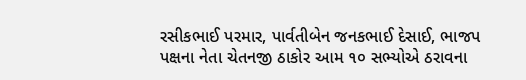રસીકભાઈ પરમાર, પાર્વતીબેન જનકભાઈ દેસાઈ, ભાજપ પક્ષના નેતા ચેતનજી ઠાકોર આમ ૧૦ સભ્યોએ ઠરાવના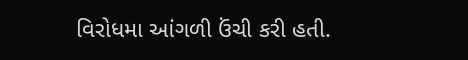વિરોધમા આંગળી ઉંચી કરી હતી.